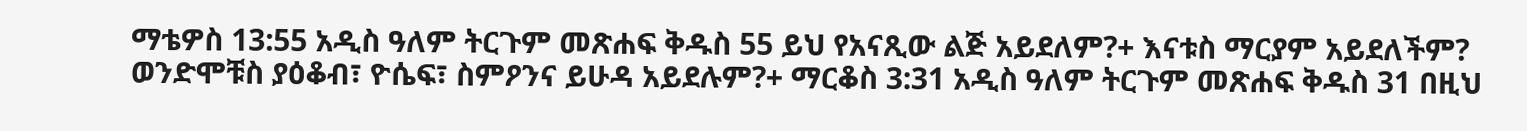ማቴዎስ 13:55 አዲስ ዓለም ትርጉም መጽሐፍ ቅዱስ 55 ይህ የአናጺው ልጅ አይደለም?+ እናቱስ ማርያም አይደለችም? ወንድሞቹስ ያዕቆብ፣ ዮሴፍ፣ ስምዖንና ይሁዳ አይደሉም?+ ማርቆስ 3:31 አዲስ ዓለም ትርጉም መጽሐፍ ቅዱስ 31 በዚህ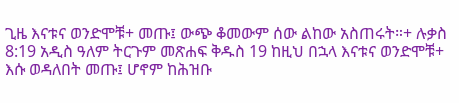ጊዜ እናቱና ወንድሞቹ+ መጡ፤ ውጭ ቆመውም ሰው ልከው አስጠሩት።+ ሉቃስ 8:19 አዲስ ዓለም ትርጉም መጽሐፍ ቅዱስ 19 ከዚህ በኋላ እናቱና ወንድሞቹ+ እሱ ወዳለበት መጡ፤ ሆኖም ከሕዝቡ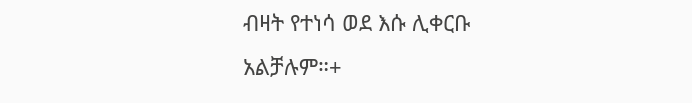ብዛት የተነሳ ወደ እሱ ሊቀርቡ አልቻሉም።+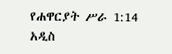የሐዋርያት ሥራ 1:14 አዲስ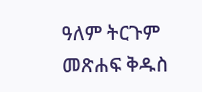ዓለም ትርጉም መጽሐፍ ቅዱስ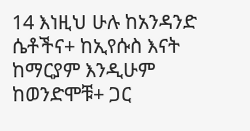14 እነዚህ ሁሉ ከአንዳንድ ሴቶችና+ ከኢየሱስ እናት ከማርያም እንዲሁም ከወንድሞቹ+ ጋር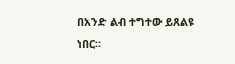በአንድ ልብ ተግተው ይጸልዩ ነበር።